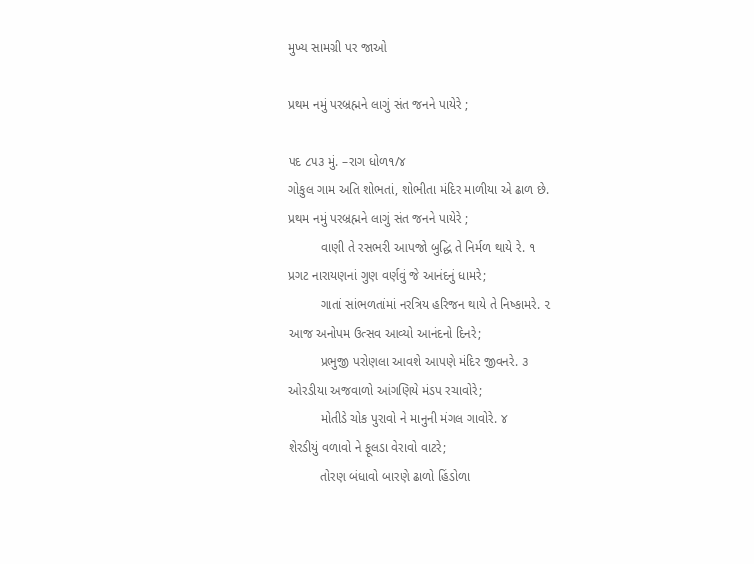મુખ્ય સામગ્રી પર જાઓ

પ્રથમ નમું પરબ્રહ્મને લાગું સંત જનને પાયેરે ;

પદ ૮૫૩ મું. –રાગ ધોળ૧/૪
ગોકુલ ગામ અતિ શોભતાં, શોભીતા મંદિર માળીયા એ ઢાળ છે.
પ્રથમ નમું પરબ્રહ્મને લાગું સંત જનને પાયેરે ;
         વાણી તે રસભરી આપજો બુદ્ધિ તે નિર્મળ થાયે રે. ૧
પ્રગટ નારાયણનાં ગુણ વર્ણવું જે આનંદનું ધામરે;
         ગાતાં સાંભળતાંમાં નરત્રિય હરિજન થાયે તે નિષ્કામરે. ૨
આજ અનોપમ ઉત્સવ આવ્યો આનંદનો દિનરે;
         પ્રભુજી પરોણલા આવશે આપણે મંદિર જીવનરે. ૩
ઓરડીયા અજવાળો આંગણિયે મંડપ રચાવોરે;
         મોતીડે ચોક પુરાવો ને માનુની મંગલ ગાવોરે. ૪
શેરડીયું વળાવો ને ફૂલડા વેરાવો વાટરે;
         તોરણ બંધાવો બારણે ઢાળો હિંડોળા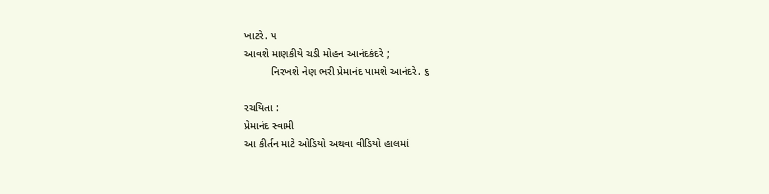ખાટરે. ૫
આવશે માણકીયે ચડી મોહન આનંદકંદરે ;
         નિરખશે નેણ ભરી પ્રેમાનંદ પામશે આનંદરે. ૬

રચયિતા :
પ્રેમાનંદ સ્વામી
આ કીર્તન માટે ઓડિયો અથવા વીડિયો હાલમાં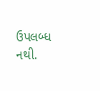ઉપલબ્ધ નથી.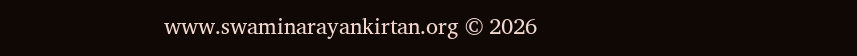www.swaminarayankirtan.org © 2026